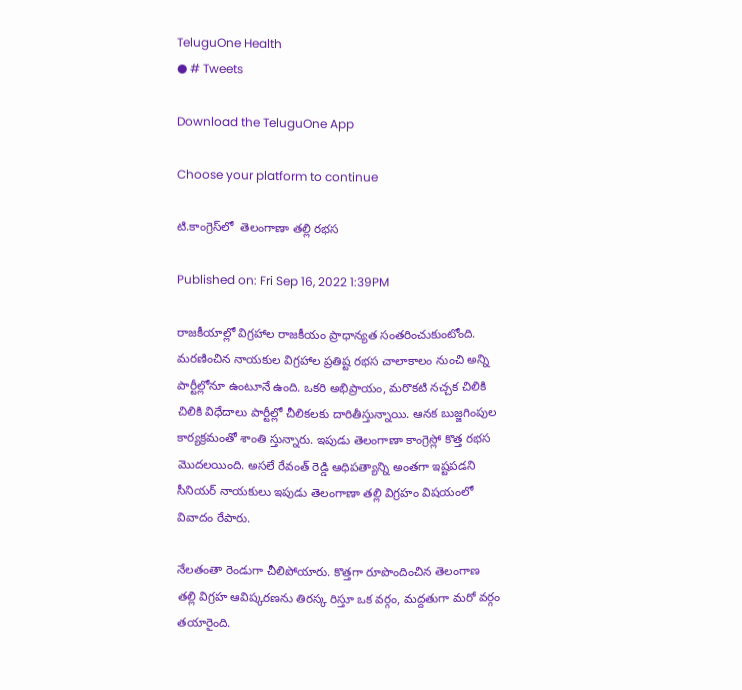TeluguOne Health
● # Tweets

Download the TeluguOne App

Choose your platform to continue

టి.కాంగ్రెస్‌లో  తెలంగాణా త‌ల్లి ర‌భ‌స‌

Published on: Fri Sep 16, 2022 1:39PM

రాజ‌కీయాల్లో విగ్ర‌హాల రాజ‌కీయం ప్రాధాన్య‌త సంత‌రించుకుంటోంది. మ‌ర‌ణించిన నాయ‌కుల విగ్ర‌హాల ప్ర‌తిష్ట ర‌భ‌స చాలాకాలం నుంచి అన్ని పార్టీల్లోనూ ఉంటూనే ఉంది. ఒకరి అభిప్రాయం, మ‌రొక‌టి న‌చ్చ‌క చిలికి చిలికి విధేదాలు పార్టీల్లో చీలిక‌ల‌కు దారితీస్తున్నాయి. ఆన‌క బుజ్జ‌గింపుల కార్య‌క్ర‌మంతో శాంతి స్తున్నారు. ఇపుడు తెలంగాణా కాంగ్రెస్లో కొత్త ర‌భ‌స మొద‌ల‌యింది. అస‌లే రేవంత్ రెడ్డి ఆధిప‌త్యాన్ని అంత‌గా ఇష్ట‌ప‌డ‌ని సీనియ‌ర్ నాయ‌కులు ఇపుడు తెలంగాణా త‌ల్లి విగ్ర‌హం విష‌యంలో వివాదం రేపారు.

నేలతంతా రెండుగా చీలిపోయారు. కొత్తగా రూపొందించిన తెలంగాణ తల్లి విగ్రహ ఆవిష్కరణను తిరస్క రిస్తూ ఒక వర్గం, మద్దతుగా మరో వర్గం తయారైంది.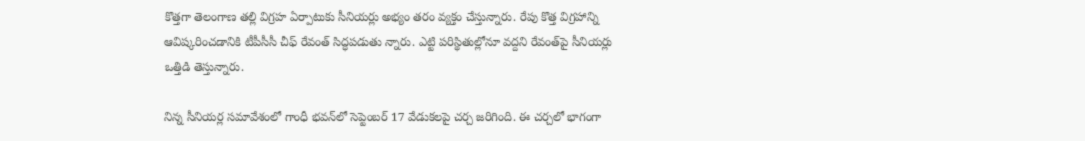కొత్తగా తెలంగాణ తల్లి విగ్రహ ఏర్పాటుకు సీనియర్లు అభ్యం తరం వ్యక్తం చేస్తున్నారు. రేపు కొత్త విగ్రహాన్ని ఆవిష్కరించడానికి టీపీసీసీ చీఫ్ రేవంత్ సిద్ధ‌ప‌డుతు న్నారు. ఎట్టి పరిస్థితుల్లోనూ వద్దని రేవంత్‌పై సీనియర్లు ఒత్తిడి తెస్తున్నారు.

నిన్న సీనియర్ల సమావేశంలో గాంధీ భవన్‌లో సెప్టెంబర్ 17 వేడుకలపై చర్చ జరిగింది. ఈ చర్చలో భాగంగా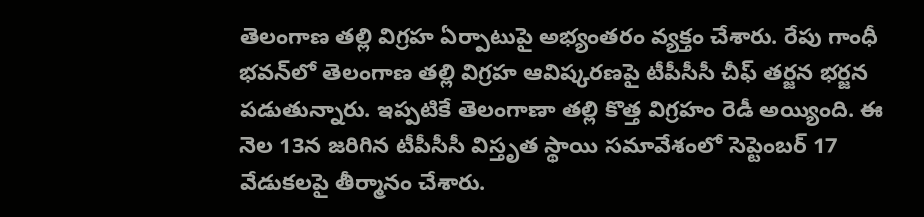తెలంగాణ తల్లి విగ్రహ ఏర్పాటుపై అభ్యంతరం వ్యక్తం చేశారు. రేపు గాంధీ భవన్‌లో తెలంగాణ తల్లి విగ్రహ ఆవిష్కరణపై టీపీసీసీ చీఫ్ తర్జన భర్జన పడుతున్నారు. ఇప్పటికే తెలంగాణా తల్లి కొత్త విగ్రహం రెడీ అయ్యింది. ఈ నెల 13న జరిగిన టీపీసీసీ విస్తృత స్థాయి సమావేశంలో సెప్టెంబర్ 17 వేడుకలపై తీర్మానం చేశారు.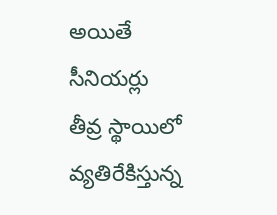అయితే సీనియర్లు తీవ్ర స్థాయిలో వ్యతిరేకిస్తున్న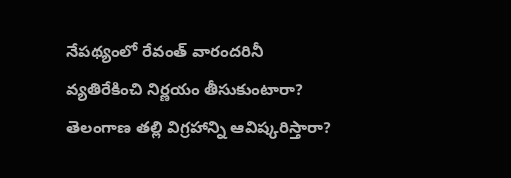నేపథ్యంలో రేవంత్ వారందరినీ వ్యతిరేకించి నిర్ణయం తీసుకుంటారా? తెలంగాణ తల్లి విగ్రహాన్ని ఆవిష్కరిస్తారా?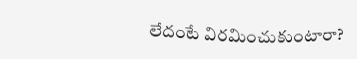లేదంటే విరమించుకుంటారా?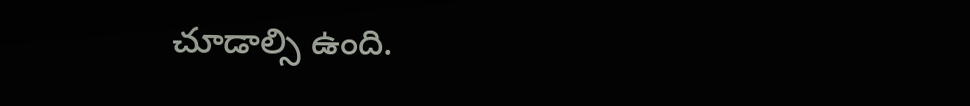చూడాల్సి ఉంది.